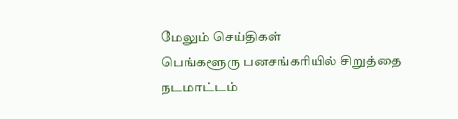மேலும் செய்திகள்
பெங்களூரு பனசங்கரியில் சிறுத்தை நடமாட்டம்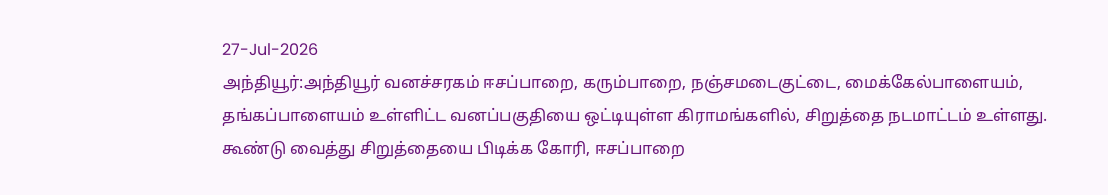27-Jul-2026
அந்தியூர்:அந்தியூர் வனச்சரகம் ஈசப்பாறை, கரும்பாறை, நஞ்சமடைகுட்டை, மைக்கேல்பாளையம், தங்கப்பாளையம் உள்ளிட்ட வனப்பகுதியை ஒட்டியுள்ள கிராமங்களில், சிறுத்தை நடமாட்டம் உள்ளது. கூண்டு வைத்து சிறுத்தையை பிடிக்க கோரி, ஈசப்பாறை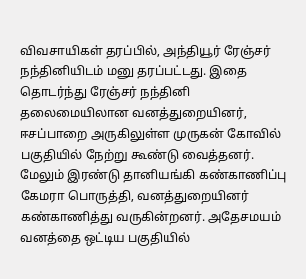விவசாயிகள் தரப்பில், அந்தியூர் ரேஞ்சர் நந்தினியிடம் மனு தரப்பட்டது. இதை தொடர்ந்து ரேஞ்சர் நந்தினி தலைமையிலான வனத்துறையினர், ஈசப்பாறை அருகிலுள்ள முருகன் கோவில் பகுதியில் நேற்று கூண்டு வைத்தனர். மேலும் இரண்டு தானியங்கி கண்காணிப்பு கேமரா பொருத்தி, வனத்துறையினர் கண்காணித்து வருகின்றனர். அதேசமயம் வனத்தை ஒட்டிய பகுதியில்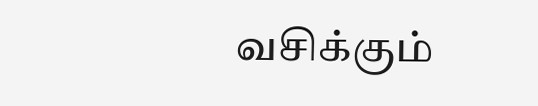வசிக்கும்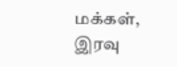மக்கள், இரவு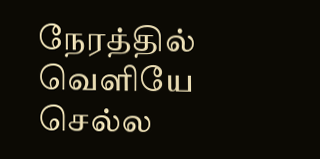நேரத்தில் வெளியே செல்ல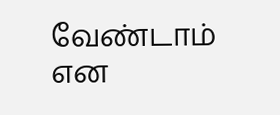வேண்டாம் என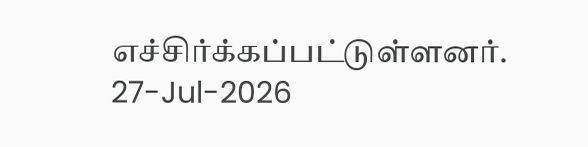எச்சிர்க்கப்பட்டுள்ளனர்.
27-Jul-2026